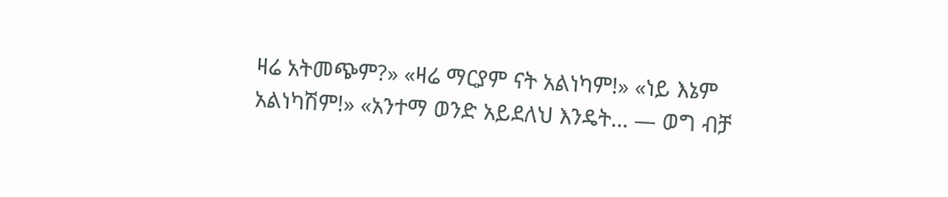ዛሬ አትመጭም?» «ዛሬ ማርያም ናት አልነካም!» «ነይ እኔም አልነካሽም!» «አንተማ ወንድ አይደለህ እንዴት… — ወግ ብቻ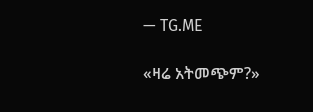— TG.ME

«ዛሬ አትመጭም?»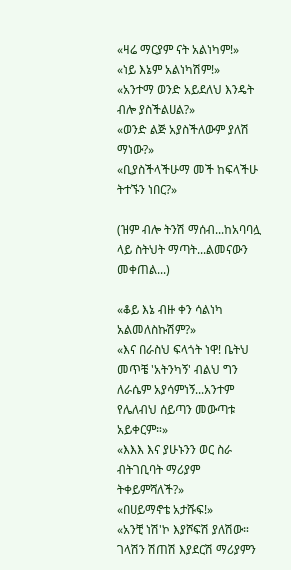«ዛሬ ማርያም ናት አልነካም!»
«ነይ እኔም አልነካሽም!»
«አንተማ ወንድ አይደለህ እንዴት ብሎ ያስችልሀል?»
«ወንድ ልጅ አያስችለውም ያለሽ ማነው?»
«ቢያስችላችሁማ መች ከፍላችሁ ትተኙን ነበር?»

(ዝም ብሎ ትንሽ ማሰብ...ከአባባሏ ላይ ስትህት ማጣት...ልመናውን መቀጠል...)

«ቆይ እኔ ብዙ ቀን ሳልነካ አልመለስኩሽም?»
«እና በራስህ ፍላጎት ነዋ! ቤትህ መጥቼ 'አትንካኝ' ብልህ ግን ለራሴም አያሳምነኝ...አንተም የሌለብህ ሰይጣን መውጣቱ አይቀርም።»
«እእእ እና ያሁኑንን ወር ስራ ብትገቢባት ማሪያም ትቀይምሻለች?»
«በሀይማኖቴ አታሹፍ!»
«አንቺ ነሽ'ኮ እያሾፍሽ ያለሽው። ገላሽን ሽጠሽ እያደርሽ ማሪያምን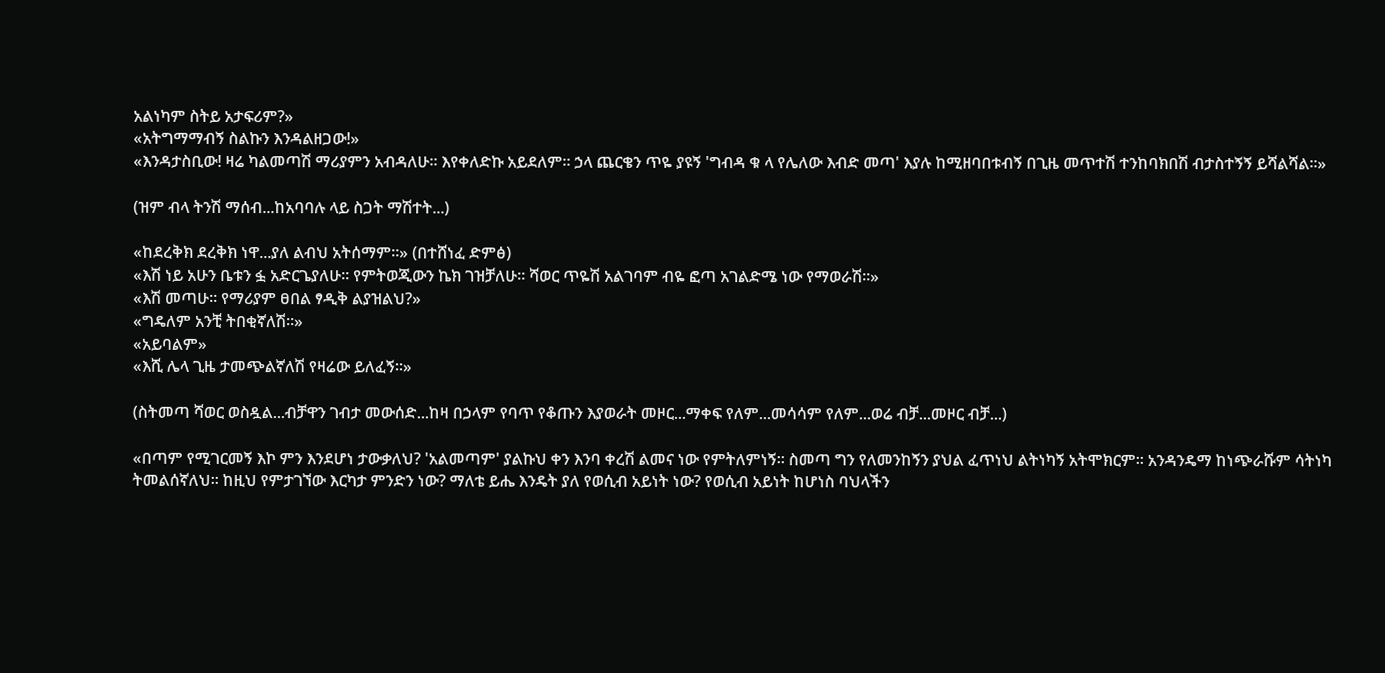አልነካም ስትይ አታፍሪም?»
«አትግማማብኝ ስልኩን እንዳልዘጋው!»
«እንዳታስቢው! ዛሬ ካልመጣሽ ማሪያምን አብዳለሁ። እየቀለድኩ አይደለም። ኃላ ጨርቄን ጥዬ ያዩኝ 'ግብዳ ቁ ላ የሌለው እብድ መጣ' እያሉ ከሚዘባበቱብኝ በጊዜ መጥተሽ ተንከባክበሽ ብታስተኝኝ ይሻልሻል።»

(ዝም ብላ ትንሽ ማሰብ...ከአባባሉ ላይ ስጋት ማሽተት...)

«ከደረቅክ ደረቅክ ነዋ...ያለ ልብህ አትሰማም።» (በተሸነፈ ድምፅ)
«እሽ ነይ አሁን ቤቱን ፏ አድርጌያለሁ። የምትወጂውን ኬክ ገዝቻለሁ። ሻወር ጥዬሽ አልገባም ብዬ ፎጣ አገልድሜ ነው የማወራሽ።»
«እሽ መጣሁ። የማሪያም ፀበል ፃዲቅ ልያዝልህ?»
«ግዴለም አንቺ ትበቂኛለሽ።»
«አይባልም»
«እሺ ሌላ ጊዜ ታመጭልኛለሽ የዛሬው ይለፈኝ።»

(ስትመጣ ሻወር ወስዷል...ብቻዋን ገብታ መውሰድ...ከዛ በኃላም የባጥ የቆጡን እያወራት መዞር...ማቀፍ የለም...መሳሳም የለም...ወሬ ብቻ...መዞር ብቻ...)

«በጣም የሚገርመኝ እኮ ምን እንደሆነ ታውቃለህ? 'አልመጣም' ያልኩህ ቀን እንባ ቀረሽ ልመና ነው የምትለምነኝ። ስመጣ ግን የለመንከኝን ያህል ፈጥነህ ልትነካኝ አትሞክርም። አንዳንዴማ ከነጭራሹም ሳትነካ ትመልሰኛለህ። ከዚህ የምታገኘው እርካታ ምንድን ነው? ማለቴ ይሔ እንዴት ያለ የወሲብ አይነት ነው? የወሲብ አይነት ከሆነስ ባህላችን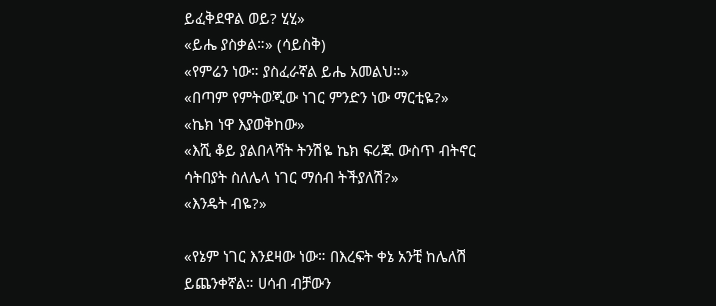ይፈቅደዋል ወይ? ሂሂ»
«ይሔ ያስቃል።» (ሳይስቅ)
«የምሬን ነው። ያስፈራኛል ይሔ አመልህ።»
«በጣም የምትወጂው ነገር ምንድን ነው ማርቲዬ?»
«ኬክ ነዋ እያወቅከው»
«እሺ ቆይ ያልበላሻት ትንሽዬ ኬክ ፍሪጁ ውስጥ ብትኖር ሳትበያት ስለሌላ ነገር ማሰብ ትችያለሽ?»
«እንዴት ብዬ?»

«የኔም ነገር እንደዛው ነው። በእረፍት ቀኔ አንቺ ከሌለሽ ይጨንቀኛል። ሀሳብ ብቻውን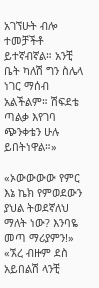አገኘሁት ብሎ ተመቻችቶ ይተኛብኛል። አንቺ ቤት ካለሽ ግን ስሌላ ነገር ማሰብ አልችልም። ሽፍደቴ ጣልቃ እየገባ ጭንቀቴን ሁሉ ይበትነዋል።»

«ኦውውውው የምር እኔ ኬክ የምወደውን ያህል ትወደኛለህ ማለት ነው? እንባዬ መጣ ማሪያምን!»
«ኧረ ብዙም ደስ አይበልሽ ላንቺ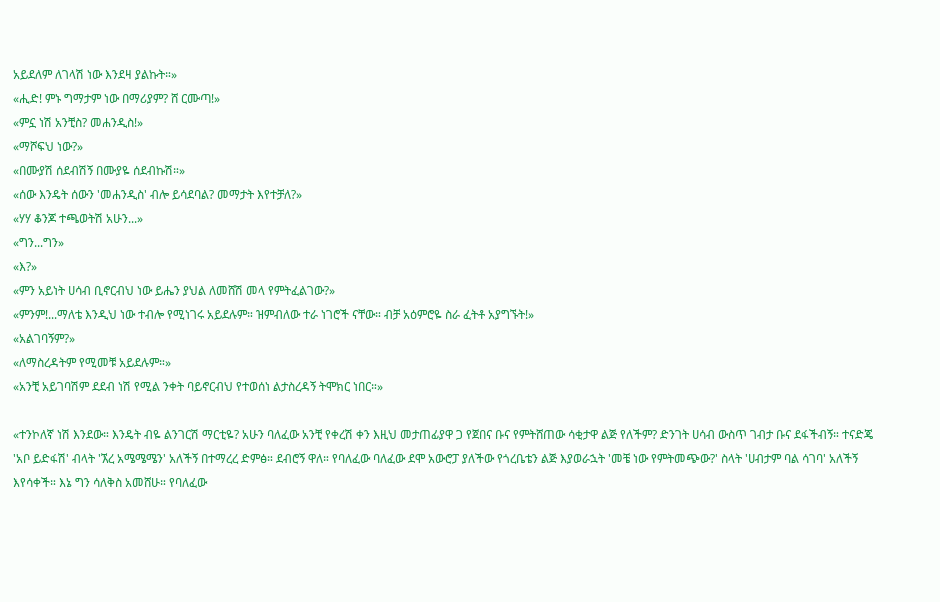አይደለም ለገላሽ ነው እንደዛ ያልኩት።»
«ሒድ! ምኑ ግማታም ነው በማሪያም? ሸ ርሙጣ!»
«ምኗ ነሽ አንቺስ? መሐንዲስ!»
«ማሾፍህ ነው?»
«በሙያሽ ሰደብሽኝ በሙያዬ ሰደብኩሽ።»
«ሰው እንዴት ሰውን 'መሐንዲስ' ብሎ ይሳደባል? መማታት እየተቻለ?»
«ሃሃ ቆንጆ ተጫወትሽ አሁን...»
«ግን...ግን»
«እ?»
«ምን አይነት ሀሳብ ቢኖርብህ ነው ይሔን ያህል ለመሸሽ መላ የምትፈልገው?»
«ምንም!...ማለቴ እንዲህ ነው ተብሎ የሚነገሩ አይደሉም። ዝምብለው ተራ ነገሮች ናቸው። ብቻ አዕምሮዬ ስራ ፈትቶ አያግኙት!»
«አልገባኝም?»
«ለማስረዳትም የሚመቹ አይደሉም።»
«አንቺ አይገባሽም ደደብ ነሽ የሚል ንቀት ባይኖርብህ የተወሰነ ልታስረዳኝ ትሞክር ነበር።»

«ተንኮለኛ ነሽ እንደው። እንዴት ብዬ ልንገርሽ ማርቲዬ? አሁን ባለፈው አንቺ የቀረሽ ቀን እዚህ መታጠፊያዋ ጋ የጀበና ቡና የምትሸጠው ሳቂታዋ ልጅ የለችም? ድንገት ሀሳብ ውስጥ ገብታ ቡና ደፋችብኝ። ተናድጄ 'አቦ ይድፋሽ' ብላት 'ኧረ አሜሜሜን' አለችኝ በተማረረ ድምፅ። ደብሮኝ ዋለ። የባለፈው ባለፈው ደሞ አውሮፓ ያለችው የጎረቤቴን ልጅ እያወራኋት 'መቼ ነው የምትመጭው?' ስላት 'ሀብታም ባል ሳገባ' አለችኝ እየሳቀች። እኔ ግን ሳለቅስ አመሸሁ። የባለፈው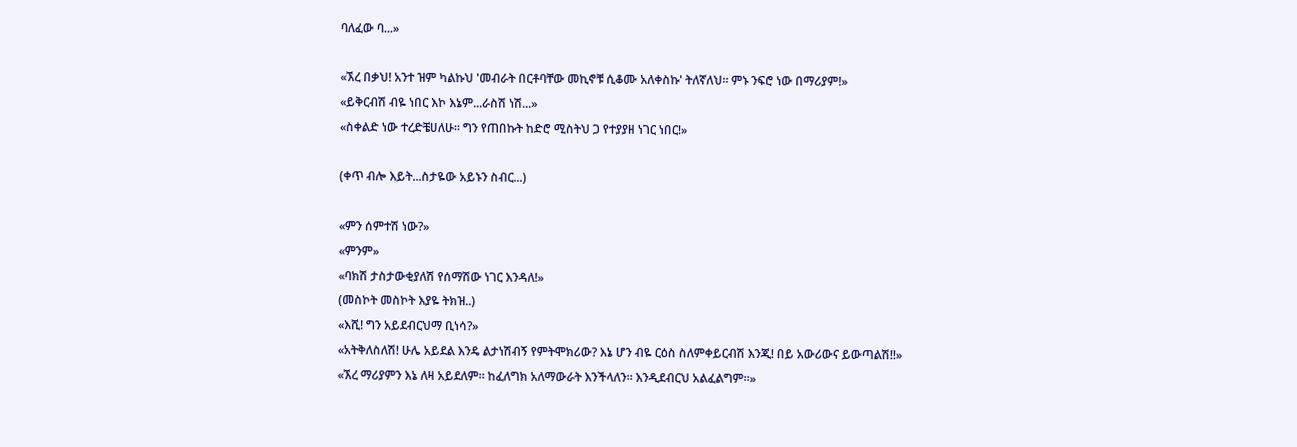ባለፈው ባ...»

«ኧረ በቃህ! አንተ ዝም ካልኩህ 'መብራት በርቶባቸው መኪኖቹ ሲቆሙ አለቀስኩ' ትለኛለህ። ምኑ ንፍሮ ነው በማሪያም!»
«ይቅርብሽ ብዬ ነበር እኮ እኔም...ራስሽ ነሽ...»
«ስቀልድ ነው ተረድቼሀለሁ። ግን የጠበኩት ከድሮ ሚስትህ ጋ የተያያዘ ነገር ነበር!»

(ቀጥ ብሎ እይት...ስታዬው አይኑን ስብር...)

«ምን ሰምተሽ ነው?»
«ምንም»
«ባክሽ ታስታውቂያለሽ የሰማሽው ነገር እንዳለ!»
(መስኮት መስኮት እያዬ ትክዝ..)
«እሺ! ግን አይደብርህማ ቢነሳ?»
«አትቅለስለሽ! ሁሌ አይደል እንዴ ልታነሽብኝ የምትሞክሪው? እኔ ሆን ብዬ ርዕስ ስለምቀይርብሽ እንጂ! በይ አውሪውና ይውጣልሽ!!»
«ኧረ ማሪያምን እኔ ለዛ አይደለም። ከፈለግክ አለማውራት እንችላለን። እንዲደብርህ አልፈልግም።»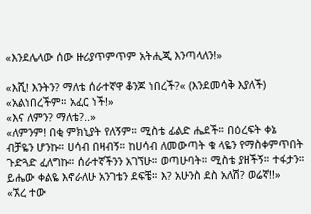«እንደሌላው ሰው ዙሪያጥምጥም አትሒጂ እንጣላለን!»

«እሺ! እንትን? ማለቴ ሰራተኛዋ ቆንጆ ነበረች?« (እንደመሳቅ እያለች)
«አልነበረችም። አፈር ነች!»
«እና ለምን? ማለቴ?..»
«ለምንም! በቂ ምክኒያት የለኝም። ሚስቴ ፊልድ ሔደች። በዕረፍት ቀኔ ብቻዬን ሆንኩ። ሀሳብ በዛብኝ። ከሀሳብ ለመውጣት ቁ ላዬን የማስቀምጥበት ጉድጓድ ፈለግኩ። ሰራተኛችንን አገኘሁ። ወጣሁባት። ሚስቴ ያዘችኝ። ተፋታን። ይሔው ቀልዬ እኖራለሁ አንገቴን ደፍቼ። እ? አሁንስ ደስ አለሽ? ወሬኛ!!»
«ኧረ ተው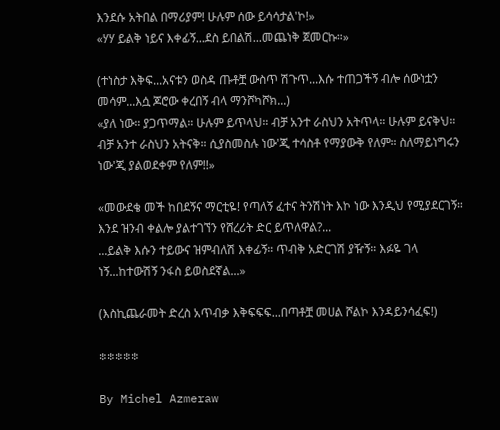እንደሱ አትበል በማሪያም! ሁሉም ሰው ይሳሳታል'ኮ!»
«ሃሃ ይልቅ ነይና እቀፊኝ...ደስ ይበልሽ...መጨነቅ ጀመርኩ።»

(ተነስታ እቅፍ...አናቱን ወስዳ ጡቶቿ ውስጥ ሽጉጥ...እሱ ተጠጋችኝ ብሎ ሰውነቷን መሳም...እሷ ጆሮው ቀረበኝ ብላ ማንሾካሾክ...)
«ያለ ነው። ያጋጥማል። ሁሉም ይጥላህ። ብቻ አንተ ራስህን አትጥላ። ሁሉም ይናቅህ። ብቻ አንተ ራስህን አትናቅ። ሲያስመስሉ ነው'ጂ ተሳስቶ የማያውቅ የለም። ስለማይነግሩን ነው'ጂ ያልወደቀም የለም!!»

«መውደቄ መች ከበደኝና ማርቲዬ! የጣለኝ ፈተና ትንሽነት እኮ ነው እንዲህ የሚያደርገኝ። እንደ ዝንብ ቀልሎ ያልተገኘን የሸረሪት ድር ይጥለዋል?...
...ይልቅ እሱን ተይውና ዝምብለሽ እቀፊኝ። ጥብቅ አድርገሽ ያዥኝ። እፉዬ ገላ ነኝ...ከተውሽኝ ንፋስ ይወስደኛል...»

(እስኪጨራመት ድረስ አጥብቃ እቅፍፍፍ...በጣቶቿ መሀል ሾልኮ እንዳይንሳፈፍ!)

፨፨፨፨፨

By Michel Azmeraw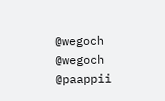@wegoch
@wegoch
@paappii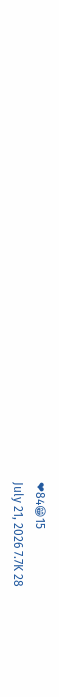❤84😁15
July 21, 2026 7.7K 28